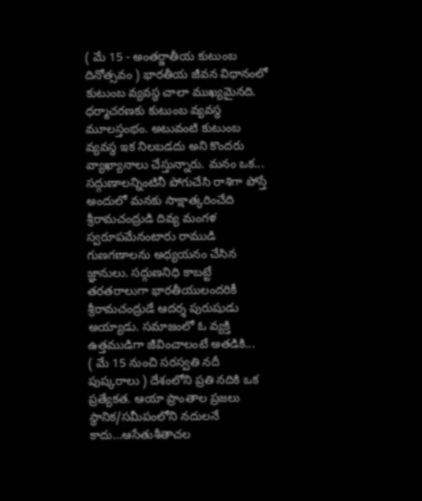( మే 15 - అంతర్జాతీయ కుటుంబ దినోత్సవం ) భారతీయ జీవన విధానంలో కుటుంబ వ్యవస్థ చాలా ముఖ్యమైనది. ధర్మాచరణకు కుటుంబ వ్యవస్థ మూలస్తంభం. అటువంటి కుటుంబ వ్యవస్థ ఇక నిలబడదు అని కొందరు వ్యాఖ్యానాలు చేస్తున్నారు. మనం ఒక...
సద్గుణాలన్నింటినీ పోగుచేసి రాశిగా పోస్తే అందులో మనకు సాక్షాత్కరించేది శ్రీరామచంద్రుడి దివ్య మంగళ స్వరూపమేనంటారు రాముడి గుణగణాలను అధ్యయనం చేసిన జ్ఞానులు. సద్గుణనిధి కాబట్టే తరతరాలుగా భారతీయులందరికీ శ్రీరామచంద్రుడే ఆదర్శ పురుషుడు అయ్యాడు. సమాజంలో ఓ వ్యక్తి ఉత్తముడిగా జీవించాలంటే అతడికి...
( మే 15 నుంచి సరస్వతి నదీ పుష్కరాలు ) దేశంలోని ప్రతి నదికి ఒక ప్రత్యేకత. ఆయా ప్రాంతాల ప్రజలు స్థానిక/సమీపంలోని నదులనే కాదు…ఆసేతుశీతాచల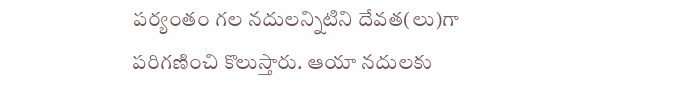పర్యంతం గల నదులన్నిటిని దేవత(లు)గా పరిగణించి కొలుస్తారు. ఆయా నదులకు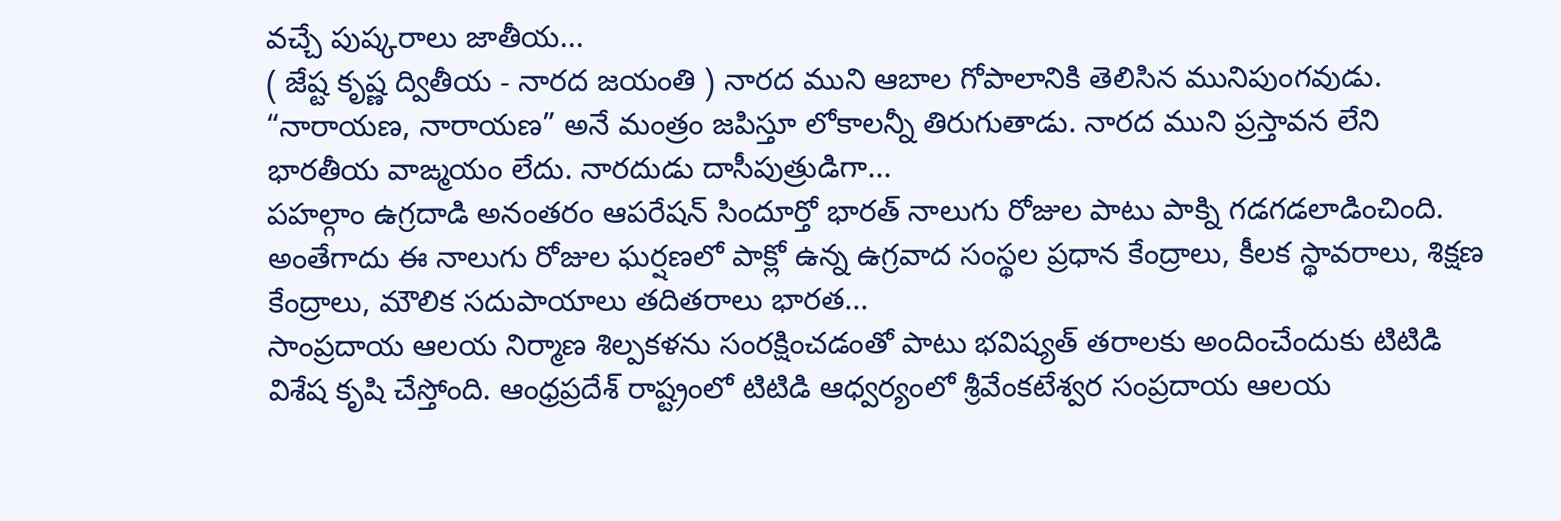వచ్చే పుష్కరాలు జాతీయ...
( జేష్ట కృష్ణ ద్వితీయ - నారద జయంతి ) నారద ముని ఆబాల గోపాలానికి తెలిసిన మునిపుంగవుడు. “నారాయణ, నారాయణ” అనే మంత్రం జపిస్తూ లోకాలన్నీ తిరుగుతాడు. నారద ముని ప్రస్తావన లేని భారతీయ వాఙ్మయం లేదు. నారదుడు దాసీపుత్రుడిగా...
పహల్గాం ఉగ్రదాడి అనంతరం ఆపరేషన్ సిందూర్తో భారత్ నాలుగు రోజుల పాటు పాక్ని గడగడలాడించింది. అంతేగాదు ఈ నాలుగు రోజుల ఘర్షణలో పాక్లో ఉన్న ఉగ్రవాద సంస్థల ప్రధాన కేంద్రాలు, కీలక స్థావరాలు, శిక్షణ కేంద్రాలు, మౌలిక సదుపాయాలు తదితరాలు భారత...
సాంప్రదాయ ఆలయ నిర్మాణ శిల్పకళను సంరక్షించడంతో పాటు భవిష్యత్ తరాలకు అందించేందుకు టిటిడి విశేష కృషి చేస్తోంది. ఆంధ్రప్రదేశ్ రాష్ట్రంలో టిటిడి ఆధ్వర్యంలో శ్రీవేంకటేశ్వర సంప్రదాయ ఆలయ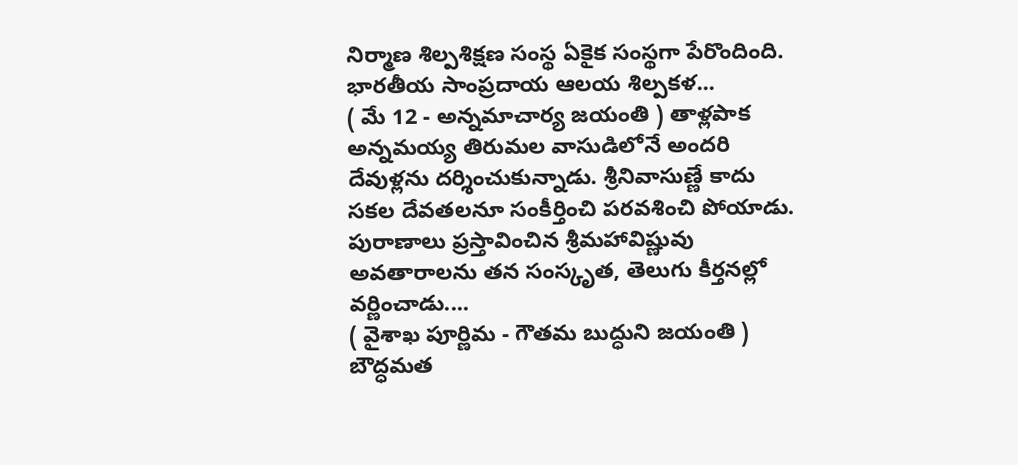నిర్మాణ శిల్పశిక్షణ సంస్థ ఏకైక సంస్థగా పేరొందింది. భారతీయ సాంప్రదాయ ఆలయ శిల్పకళ...
( మే 12 - అన్నమాచార్య జయంతి ) తాళ్లపాక అన్నమయ్య తిరుమల వాసుడిలోనే అందరి దేవుళ్లను దర్శించుకున్నాడు. శ్రీనివాసుణ్ణే కాదు సకల దేవతలనూ సంకీర్తించి పరవశించి పోయాడు. పురాణాలు ప్రస్తావించిన శ్రీమహావిష్ణువు అవతారాలను తన సంస్కృత, తెలుగు కీర్తనల్లో వర్ణించాడు....
( వైశాఖ పూర్ణిమ - గౌతమ బుద్ధుని జయంతి ) బౌద్ధమత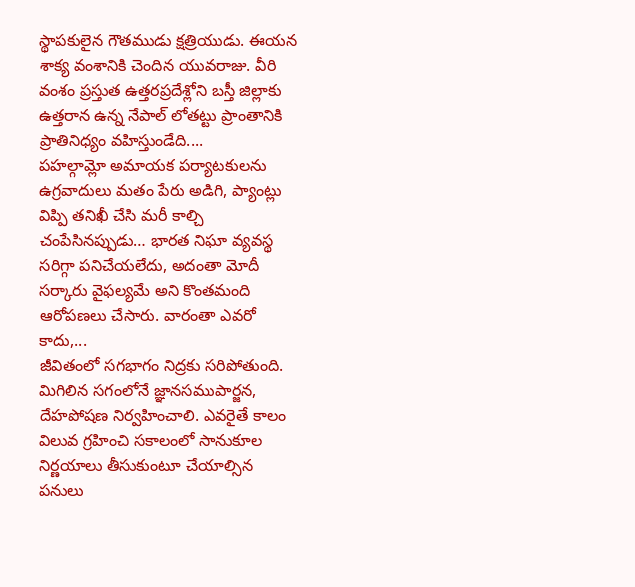స్థాపకులైన గౌతముడు క్షత్రియుడు. ఈయన శాక్య వంశానికి చెందిన యువరాజు. వీరి వంశం ప్రస్తుత ఉత్తరప్రదేశ్లోని బస్తీ జిల్లాకు ఉత్తరాన ఉన్న నేపాల్ లోతట్టు ప్రాంతానికి ప్రాతినిధ్యం వహిస్తుండేది....
పహల్గామ్లో అమాయక పర్యాటకులను ఉగ్రవాదులు మతం పేరు అడిగి, ప్యాంట్లు విప్పి తనిఖీ చేసి మరీ కాల్చి చంపేసినప్పుడు… భారత నిఘా వ్యవస్థ సరిగ్గా పనిచేయలేదు, అదంతా మోదీ సర్కారు వైఫల్యమే అని కొంతమంది ఆరోపణలు చేసారు. వారంతా ఎవరో కాదు,...
జీవితంలో సగభాగం నిద్రకు సరిపోతుంది. మిగిలిన సగంలోనే జ్ఞానసముపార్జన, దేహపోషణ నిర్వహించాలి. ఎవరైతే కాలం విలువ గ్రహించి సకాలంలో సానుకూల నిర్ణయాలు తీసుకుంటూ చేయాల్సిన పనులు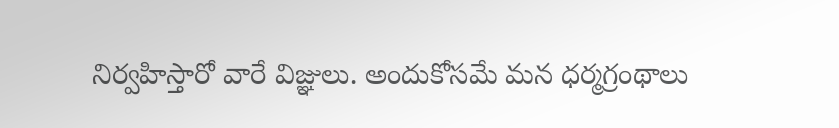నిర్వహిస్తారో వారే విజ్ఞులు. అందుకోసమే మన ధర్మగ్రంథాలు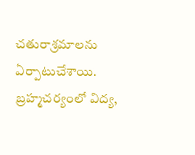చతురాశ్రమాలను ఏర్పాటుచేశాయి. బ్రహ్మచర్యంలో విద్య,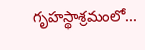గృహస్థాశ్రమంలో...